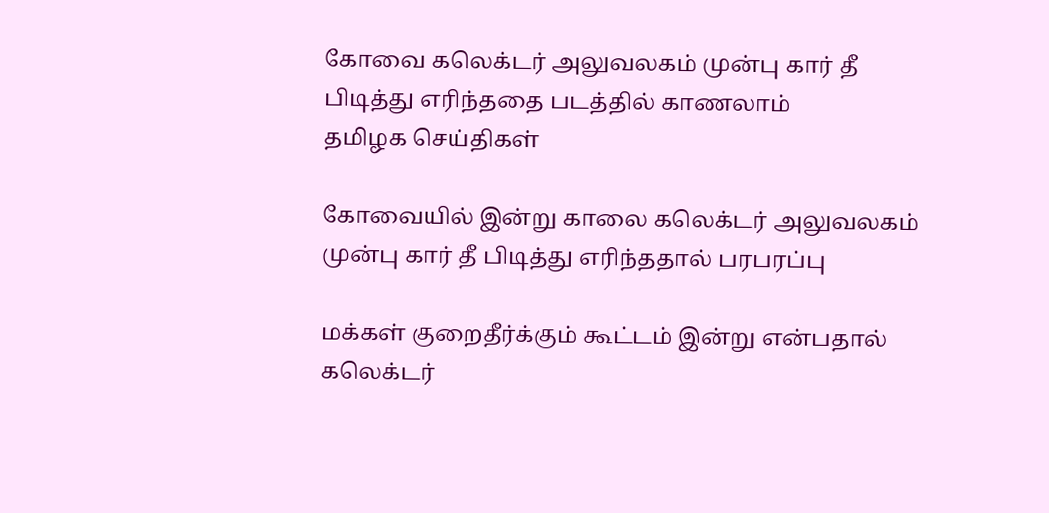கோவை கலெக்டர் அலுவலகம் முன்பு கார் தீ பிடித்து எரிந்ததை படத்தில் காணலாம்
தமிழக செய்திகள்

கோவையில் இன்று காலை கலெக்டர் அலுவலகம் முன்பு கார் தீ பிடித்து எரிந்ததால் பரபரப்பு

மக்கள் குறைதீர்க்கும் கூட்டம் இன்று என்பதால் கலெக்டர்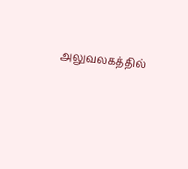அலுவலகத்தில்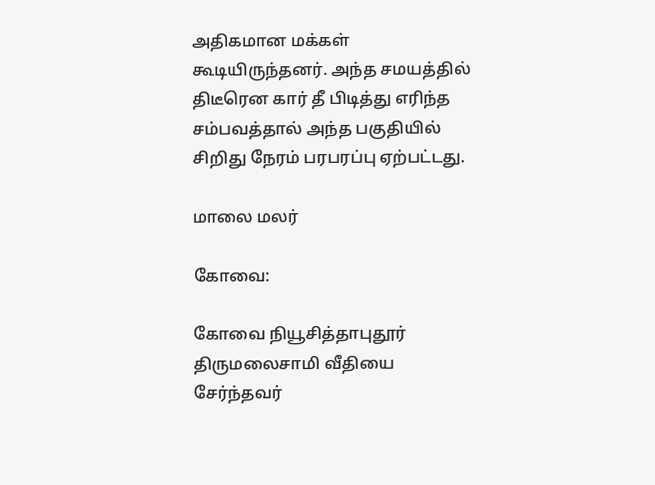அதிகமான மக்கள் கூடியிருந்தனர். அந்த சமயத்தில் திடீரென கார் தீ பிடித்து எரிந்த சம்பவத்தால் அந்த பகுதியில் சிறிது நேரம் பரபரப்பு ஏற்பட்டது.

மாலை மலர்

கோவை:

கோவை நியூசித்தாபுதூர் திருமலைசாமி வீதியை சேர்ந்தவர்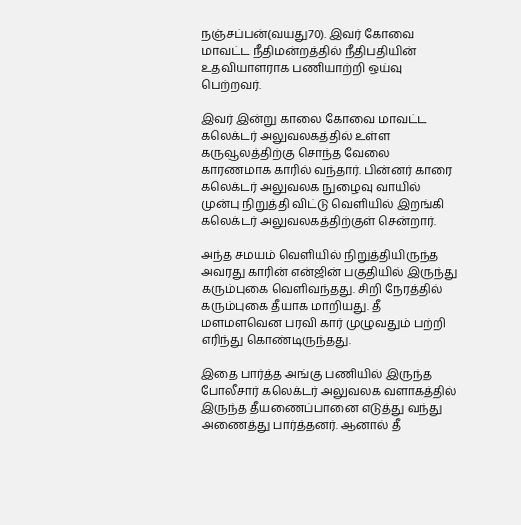நஞ்சப்பன்(வயது70). இவர் கோவை மாவட்ட நீதிமன்றத்தில் நீதிபதியின் உதவியாளராக பணியாற்றி ஒய்வு பெற்றவர்.

இவர் இன்று காலை கோவை மாவட்ட கலெக்டர் அலுவலகத்தில் உள்ள கருவூலத்திற்கு சொந்த வேலை காரணமாக காரில் வந்தார். பின்னர் காரை கலெக்டர் அலுவலக நுழைவு வாயில் முன்பு நிறுத்தி விட்டு வெளியில் இறங்கி கலெக்டர் அலுவலகத்திற்குள் சென்றார்.

அந்த சமயம் வெளியில் நிறுத்தியிருந்த அவரது காரின் என்ஜின் பகுதியில் இருந்து கரும்புகை வெளிவந்தது. சிறி நேரத்தில் கரும்புகை தீயாக மாறியது. தீ மளமளவென பரவி கார் முழுவதும் பற்றி எரிந்து கொண்டிருந்தது.

இதை பார்த்த அங்கு பணியில் இருந்த போலீசார் கலெக்டர் அலுவலக வளாகத்தில் இருந்த தீயணைப்பானை எடுத்து வந்து அணைத்து பார்த்தனர். ஆனால் தீ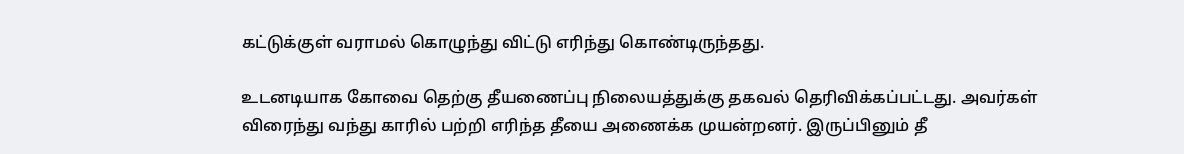கட்டுக்குள் வராமல் கொழுந்து விட்டு எரிந்து கொண்டிருந்தது.

உடனடியாக கோவை தெற்கு தீயணைப்பு நிலையத்துக்கு தகவல் தெரிவிக்கப்பட்டது. அவர்கள் விரைந்து வந்து காரில் பற்றி எரிந்த தீயை அணைக்க முயன்றனர். இருப்பினும் தீ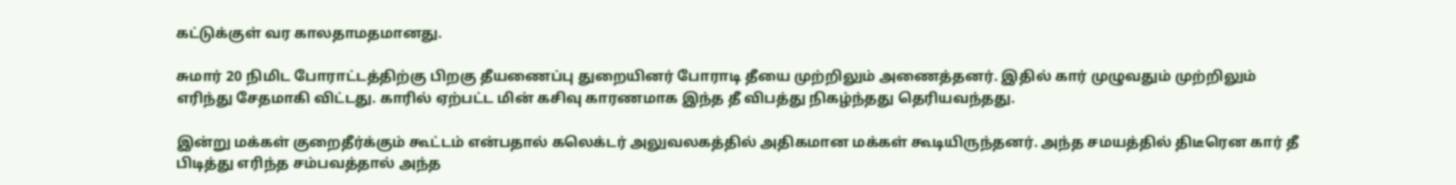கட்டுக்குள் வர காலதாமதமானது.

சுமார் 20 நிமிட போராட்டத்திற்கு பிறகு தீயணைப்பு துறையினர் போராடி தீயை முற்றிலும் அணைத்தனர். இதில் கார் முழுவதும் முற்றிலும் எரிந்து சேதமாகி விட்டது. காரில் ஏற்பட்ட மின் கசிவு காரணமாக இந்த தீ விபத்து நிகழ்ந்தது தெரியவந்தது.

இன்று மக்கள் குறைதீர்க்கும் கூட்டம் என்பதால் கலெக்டர் அலுவலகத்தில் அதிகமான மக்கள் கூடியிருந்தனர். அந்த சமயத்தில் திடீரென கார் தீ பிடித்து எரிந்த சம்பவத்தால் அந்த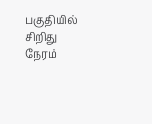பகுதியில் சிறிது நேரம்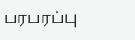பரபரப்பு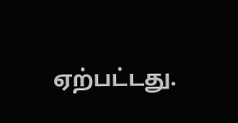ஏற்பட்டது.